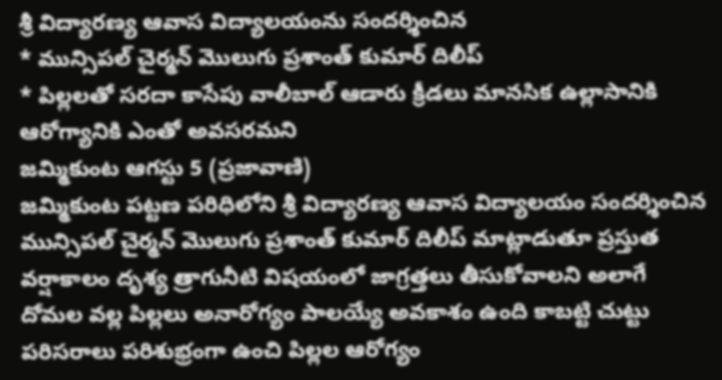శ్రీ విద్యారణ్య ఆవాస విద్యాలయంను సందర్శించిన
* మున్సిపల్ చైర్మన్ మొలుగు ప్రశాంత్ కుమార్ దిలీప్
* పిల్లలతో సరదా కాసేపు వాలీబాల్ ఆడారు క్రీడలు మానసిక ఉల్లాసానికి ఆరోగ్యానికి ఎంతో అవసరమని
జమ్మికుంట ఆగస్టు 5 (ప్రజావాణి)
జమ్మికుంట పట్టణ పరిధిలోని శ్రీ విద్యారణ్య ఆవాస విద్యాలయం సందర్శించిన మున్సిపల్ చైర్మన్ మొలుగు ప్రశాంత్ కుమార్ దిలీప్ మాట్లాడుతూ ప్రస్తుత వర్షాకాలం దృశ్య త్రాగునీటి విషయంలో జాగ్రత్తలు తీసుకోవాలని అలాగే దోమల వల్ల పిల్లలు అనారోగ్యం పాలయ్యే అవకాశం ఉంది కాబట్టి చుట్టు పరిసరాలు పరిశుభ్రంగా ఉంచి పిల్లల ఆరోగ్యం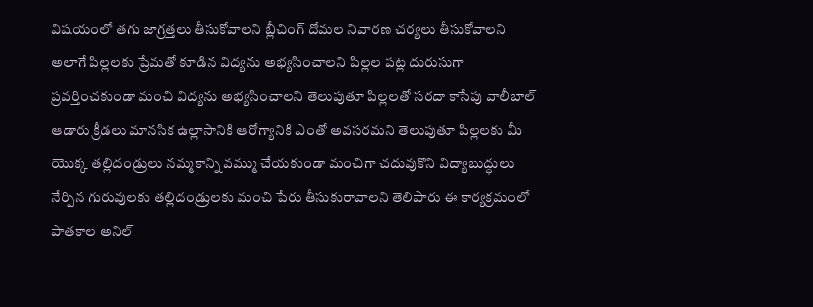విషయంలో తగు జాగ్రత్తలు తీసుకోవాలని బ్లీచింగ్ దోమల నివారణ చర్యలు తీసుకోవాలని అలాగే పిల్లలకు ప్రేమతో కూడిన విద్యను అభ్యసించాలని పిల్లల పట్ల దురుసుగా ప్రవర్తించకుండా మంచి విద్యను అభ్యసించాలని తెలుపుతూ పిల్లలతో సరదా కాసేపు వాలీబాల్ ఆడారు క్రీడలు మానసిక ఉల్లాసానికి ఆరోగ్యానికి ఎంతో అవసరమని తెలుపుతూ పిల్లలకు మీ యొక్క తల్లిదండ్రులు నమ్మకాన్ని వమ్ము చేయకుండా మంచిగా చదువుకొని విద్యాబుద్ధులు నేర్పిన గురువులకు తల్లిదండ్రులకు మంచి పేరు తీసుకురావాలని తెలిపారు ఈ కార్యక్రమంలో పాతకాల అనిల్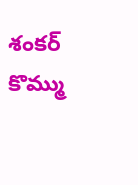శంకర్ కొమ్ము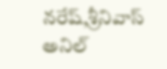నరేష్,శ్రీనివాస్ అనిల్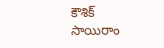కౌశిక్ సాయిరాం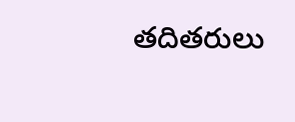తదితరులు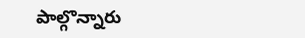పాల్గొన్నారు